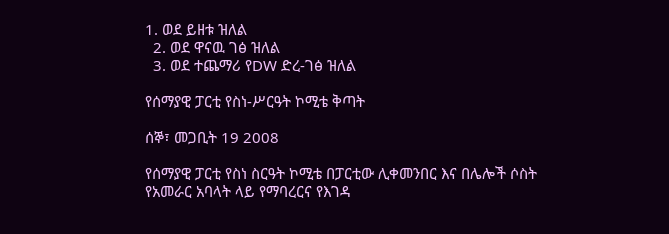1. ወደ ይዘቱ ዝለል
  2. ወደ ዋናዉ ገፅ ዝለል
  3. ወደ ተጨማሪ የDW ድረ-ገፅ ዝለል

የሰማያዊ ፓርቲ የስነ-ሥርዓት ኮሚቴ ቅጣት

ሰኞ፣ መጋቢት 19 2008

የሰማያዊ ፓርቲ የስነ ስርዓት ኮሚቴ በፓርቲው ሊቀመንበር እና በሌሎች ሶስት የአመራር አባላት ላይ የማባረርና የእገዳ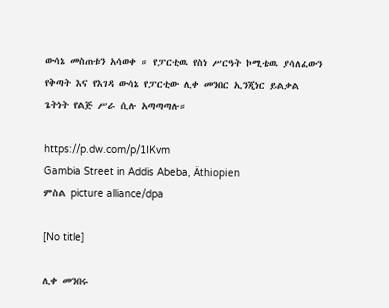ውሳኔ መስጠቱን አሳወቀ ። የፓርቲዉ የስነ ሥርዓት ኮሚቴዉ ያሳለፈውን የቅጣት እና የእገዳ ውሳኔ የፓርቲው ሊቀ መንበር ኢንጂነር ይልቃል ጌትነት የልጅ ሥራ ሲሉ አጣጣጣሉ።

https://p.dw.com/p/1IKvm
Gambia Street in Addis Abeba, Äthiopien
ምስል picture alliance/dpa

[No title]

ሊቀ መንበሩ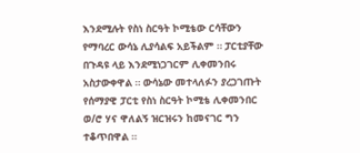እንደሚሉት የስነ ስርዓት ኮሚቴው ርሳቸውን የማባረር ውሳኔ ሊያሳልፍ አይችልም ። ፓርቲያቸው በጉዳዩ ላይ እንደሚነጋገርም ሊቀመንበሩ አስታውቀዋል ። ውሳኔው መተላለፉን ያረጋገጡት የሰማያዊ ፓርቲ የስነ ስርዓት ኮሚቴ ሊቀመንበር ወ/ሮ ሃና ዋለልኝ ዝርዝሩን ከመናገር ግን ተቆጥበዋል ።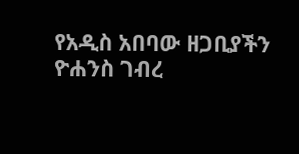የአዲስ አበባው ዘጋቢያችን ዮሐንስ ገብረ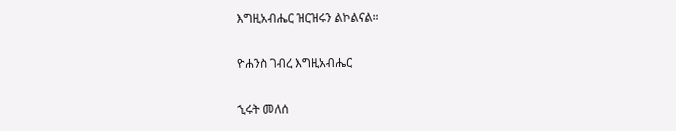እግዚአብሔር ዝርዝሩን ልኮልናል።

ዮሐንስ ገብረ እግዚአብሔር

ኂሩት መለሰ